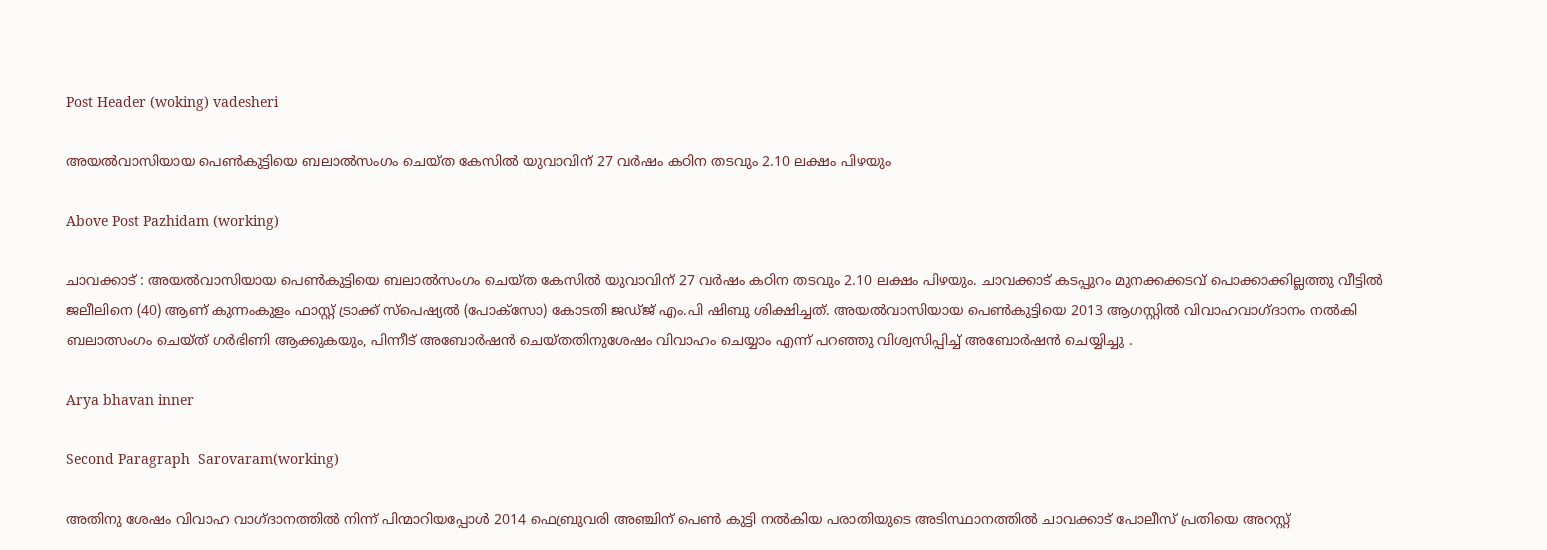Post Header (woking) vadesheri

അയൽവാസിയായ പെൺകുട്ടിയെ ബലാൽസംഗം ചെയ്ത കേസിൽ യുവാവിന് 27 വർഷം കഠിന തടവും 2.10 ലക്ഷം പിഴയും

Above Post Pazhidam (working)

ചാവക്കാട് : അയൽവാസിയായ പെൺകുട്ടിയെ ബലാൽസംഗം ചെയ്ത കേസിൽ യുവാവിന് 27 വർഷം കഠിന തടവും 2.10 ലക്ഷം പിഴയും. ചാവക്കാട് കടപ്പുറം മുനക്കക്കടവ് പൊക്കാക്കില്ലത്തു വീട്ടിൽ ജലീലിനെ (40) ആണ് കുന്നംകുളം ഫാസ്റ്റ് ട്രാക്ക് സ്പെഷ്യൽ (പോക്സോ) കോടതി ജഡ്ജ് എം.പി ഷിബു ശിക്ഷിച്ചത്. അയൽവാസിയായ പെൺകുട്ടിയെ 2013 ആഗസ്റ്റിൽ വിവാഹവാഗ്ദാനം നൽകി ബലാത്സംഗം ചെയ്ത് ഗർഭിണി ആക്കുകയും, പിന്നീട് അബോർഷൻ ചെയ്തതിനുശേഷം വിവാഹം ചെയ്യാം എന്ന് പറഞ്ഞു വിശ്വസിപ്പിച്ച് അബോർഷൻ ചെയ്യിച്ചു .

Arya bhavan inner

Second Paragraph  Sarovaram(working)

അതിനു ശേഷം വിവാഹ വാഗ്ദാനത്തിൽ നിന്ന് പിന്മാറിയപ്പോൾ 2014 ഫെബ്രുവരി അഞ്ചിന് പെൺ കുട്ടി നൽകിയ പരാതിയുടെ അടിസ്ഥാനത്തിൽ ചാവക്കാട് പോലീസ് പ്രതിയെ അറസ്റ്റ്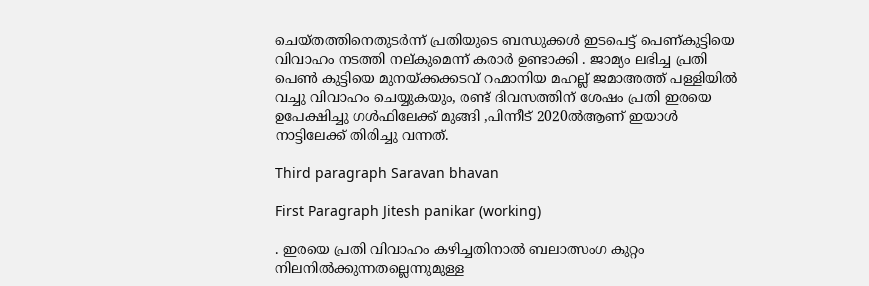ചെയ്തത്തിനെതുടർന്ന് പ്രതിയുടെ ബന്ധുക്കൾ ഇടപെട്ട് പെണ്കുട്ടിയെ വിവാഹം നടത്തി നല്കുമെന്ന് കരാർ ഉണ്ടാക്കി . ജാമ്യം ലഭിച്ച പ്രതി പെൺ കുട്ടിയെ മുനയ്ക്കക്കടവ് റഹ്മാനിയ മഹല്ല് ജമാഅത്ത് പള്ളിയിൽ വച്ചു വിവാഹം ചെയ്യുകയും, രണ്ട് ദിവസത്തിന് ശേഷം പ്രതി ഇരയെ ഉപേക്ഷിച്ചു ഗൾഫിലേക്ക് മുങ്ങി ,പിന്നീട് 2020ൽആണ് ഇയാൾ നാട്ടിലേക്ക് തിരിച്ചു വന്നത്.

Third paragraph Saravan bhavan

First Paragraph Jitesh panikar (working)

. ഇരയെ പ്രതി വിവാഹം കഴിച്ചതിനാൽ ബലാത്സംഗ കുറ്റം നിലനിൽക്കുന്നതല്ലെന്നുമുള്ള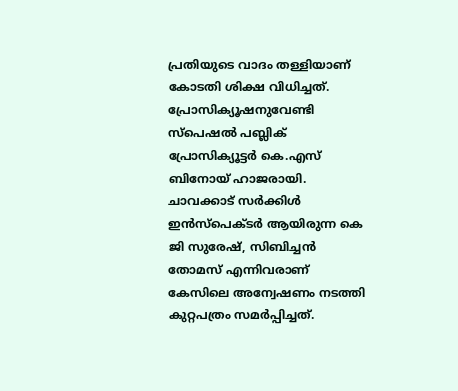പ്രതിയുടെ വാദം തള്ളിയാണ് കോടതി ശിക്ഷ വിധിച്ചത്. പ്രോസിക്യൂഷനുവേണ്ടി സ്പെഷൽ പബ്ലിക് പ്രോസിക്യൂട്ടർ കെ.എസ് ബിനോയ് ഹാജരായി. ചാവക്കാട് സർക്കിൾ ഇൻസ്പെക്ടർ ആയിരുന്ന കെ ജി സുരേഷ്, സിബിച്ചൻ തോമസ് എന്നിവരാണ് കേസിലെ അന്വേഷണം നടത്തി കുറ്റപത്രം സമർപ്പിച്ചത്.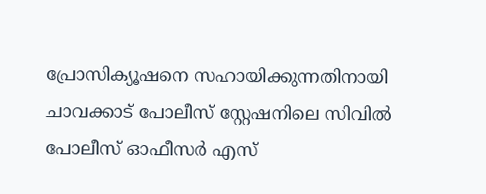പ്രോസിക്യൂഷനെ സഹായിക്കുന്നതിനായി ചാവക്കാട് പോലീസ് സ്റ്റേഷനിലെ സിവിൽ പോലീസ് ഓഫീസർ എസ്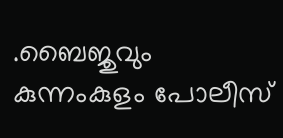.ബൈജുവും കുന്നംകുളം പോലീസ്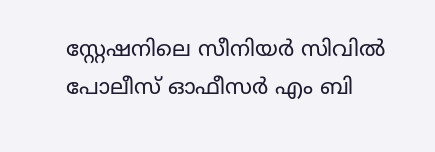സ്റ്റേഷനിലെ സീനിയർ സിവിൽ പോലീസ് ഓഫീസർ എം ബി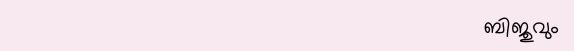ബിജുവും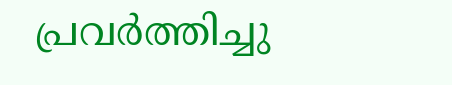പ്രവർത്തിച്ചു